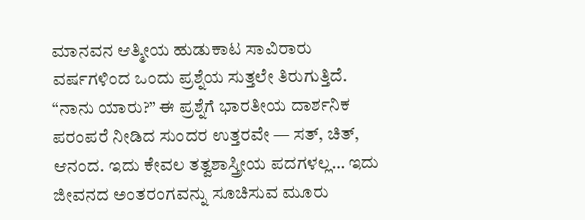ಮಾನವನ ಆತ್ಮೀಯ ಹುಡುಕಾಟ ಸಾವಿರಾರು ವರ್ಷಗಳಿಂದ ಒಂದು ಪ್ರಶ್ನೆಯ ಸುತ್ತಲೇ ತಿರುಗುತ್ತಿದೆ. “ನಾನು ಯಾರು?” ಈ ಪ್ರಶ್ನೆಗೆ ಭಾರತೀಯ ದಾರ್ಶನಿಕ ಪರಂಪರೆ ನೀಡಿದ ಸುಂದರ ಉತ್ತರವೇ — ಸತ್, ಚಿತ್, ಆನಂದ. ಇದು ಕೇವಲ ತತ್ವಶಾಸ್ತ್ರೀಯ ಪದಗಳಲ್ಲ… ಇದು ಜೀವನದ ಅಂತರಂಗವನ್ನು ಸೂಚಿಸುವ ಮೂರು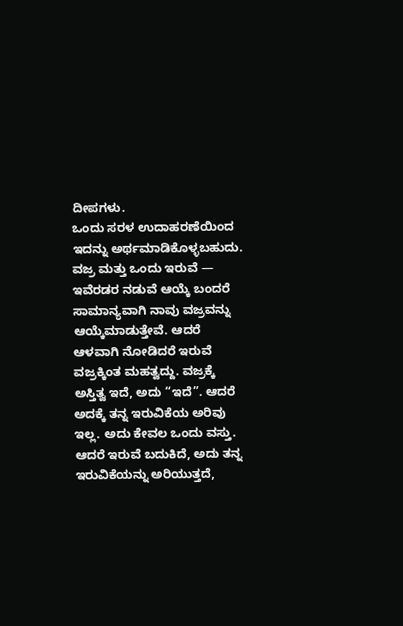ದೀಪಗಳು.
ಒಂದು ಸರಳ ಉದಾಹರಣೆಯಿಂದ ಇದನ್ನು ಅರ್ಥಮಾಡಿಕೊಳ್ಳಬಹುದು. ವಜ್ರ ಮತ್ತು ಒಂದು ಇರುವೆ — ಇವೆರಡರ ನಡುವೆ ಆಯ್ಕೆ ಬಂದರೆ ಸಾಮಾನ್ಯವಾಗಿ ನಾವು ವಜ್ರವನ್ನು ಆಯ್ಕೆಮಾಡುತ್ತೇವೆ. ಆದರೆ ಆಳವಾಗಿ ನೋಡಿದರೆ ಇರುವೆ ವಜ್ರಕ್ಕಿಂತ ಮಹತ್ವದ್ದು. ವಜ್ರಕ್ಕೆ ಅಸ್ತಿತ್ವ ಇದೆ, ಅದು “ಇದೆ”. ಆದರೆ ಅದಕ್ಕೆ ತನ್ನ ಇರುವಿಕೆಯ ಅರಿವು ಇಲ್ಲ. ಅದು ಕೇವಲ ಒಂದು ವಸ್ತು. ಆದರೆ ಇರುವೆ ಬದುಕಿದೆ, ಅದು ತನ್ನ ಇರುವಿಕೆಯನ್ನು ಅರಿಯುತ್ತದೆ,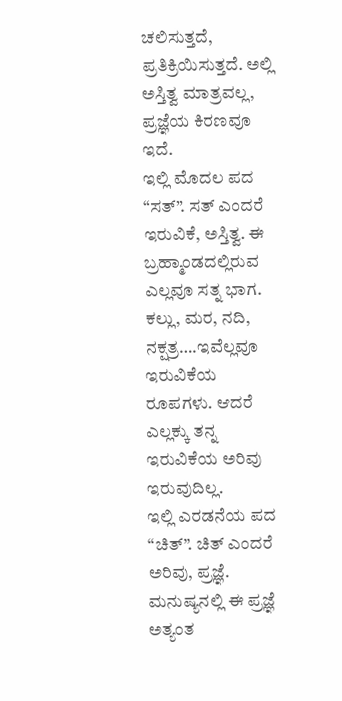ಚಲಿಸುತ್ತದೆ, ಪ್ರತಿಕ್ರಿಯಿಸುತ್ತದೆ. ಅಲ್ಲಿ ಅಸ್ತಿತ್ವ ಮಾತ್ರವಲ್ಲ, ಪ್ರಜ್ಞೆಯ ಕಿರಣವೂ ಇದೆ.
ಇಲ್ಲಿ ಮೊದಲ ಪದ “ಸತ್”. ಸತ್ ಎಂದರೆ ಇರುವಿಕೆ, ಅಸ್ತಿತ್ವ. ಈ ಬ್ರಹ್ಮಾಂಡದಲ್ಲಿರುವ ಎಲ್ಲವೂ ಸತ್ನ ಭಾಗ. ಕಲ್ಲು, ಮರ, ನದಿ, ನಕ್ಷತ್ರ….ಇವೆಲ್ಲವೂ ಇರುವಿಕೆಯ ರೂಪಗಳು. ಆದರೆ ಎಲ್ಲಕ್ಕು ತನ್ನ ಇರುವಿಕೆಯ ಅರಿವು ಇರುವುದಿಲ್ಲ.
ಇಲ್ಲಿ ಎರಡನೆಯ ಪದ “ಚಿತ್”. ಚಿತ್ ಎಂದರೆ ಅರಿವು, ಪ್ರಜ್ಞೆ. ಮನುಷ್ಯನಲ್ಲಿ ಈ ಪ್ರಜ್ಞೆ ಅತ್ಯಂತ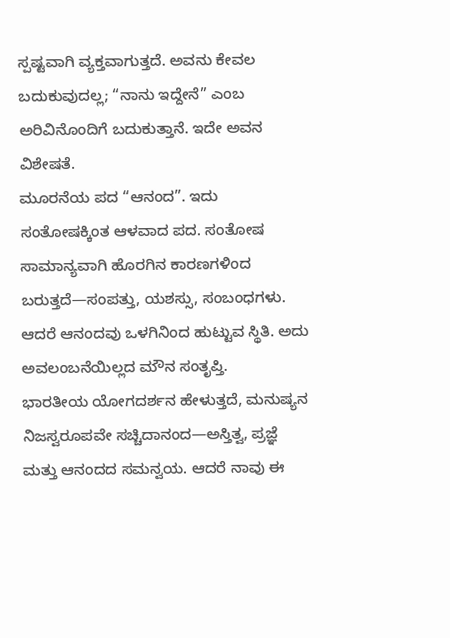ಸ್ಪಷ್ಟವಾಗಿ ವ್ಯಕ್ತವಾಗುತ್ತದೆ. ಅವನು ಕೇವಲ ಬದುಕುವುದಲ್ಲ; “ನಾನು ಇದ್ದೇನೆ” ಎಂಬ ಅರಿವಿನೊಂದಿಗೆ ಬದುಕುತ್ತಾನೆ. ಇದೇ ಅವನ ವಿಶೇಷತೆ.
ಮೂರನೆಯ ಪದ “ಆನಂದ”. ಇದು ಸಂತೋಷಕ್ಕಿಂತ ಆಳವಾದ ಪದ. ಸಂತೋಷ ಸಾಮಾನ್ಯವಾಗಿ ಹೊರಗಿನ ಕಾರಣಗಳಿಂದ ಬರುತ್ತದೆ—ಸಂಪತ್ತು, ಯಶಸ್ಸು, ಸಂಬಂಧಗಳು. ಆದರೆ ಆನಂದವು ಒಳಗಿನಿಂದ ಹುಟ್ಟುವ ಸ್ಥಿತಿ. ಅದು ಅವಲಂಬನೆಯಿಲ್ಲದ ಮೌನ ಸಂತೃಪ್ತಿ.
ಭಾರತೀಯ ಯೋಗದರ್ಶನ ಹೇಳುತ್ತದೆ, ಮನುಷ್ಯನ ನಿಜಸ್ವರೂಪವೇ ಸಚ್ಚಿದಾನಂದ—ಅಸ್ತಿತ್ವ, ಪ್ರಜ್ಞೆ ಮತ್ತು ಆನಂದದ ಸಮನ್ವಯ. ಆದರೆ ನಾವು ಈ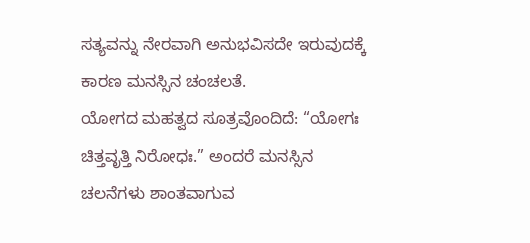ಸತ್ಯವನ್ನು ನೇರವಾಗಿ ಅನುಭವಿಸದೇ ಇರುವುದಕ್ಕೆ ಕಾರಣ ಮನಸ್ಸಿನ ಚಂಚಲತೆ.
ಯೋಗದ ಮಹತ್ವದ ಸೂತ್ರವೊಂದಿದೆ: “ಯೋಗಃ ಚಿತ್ತವೃತ್ತಿ ನಿರೋಧಃ.” ಅಂದರೆ ಮನಸ್ಸಿನ ಚಲನೆಗಳು ಶಾಂತವಾಗುವ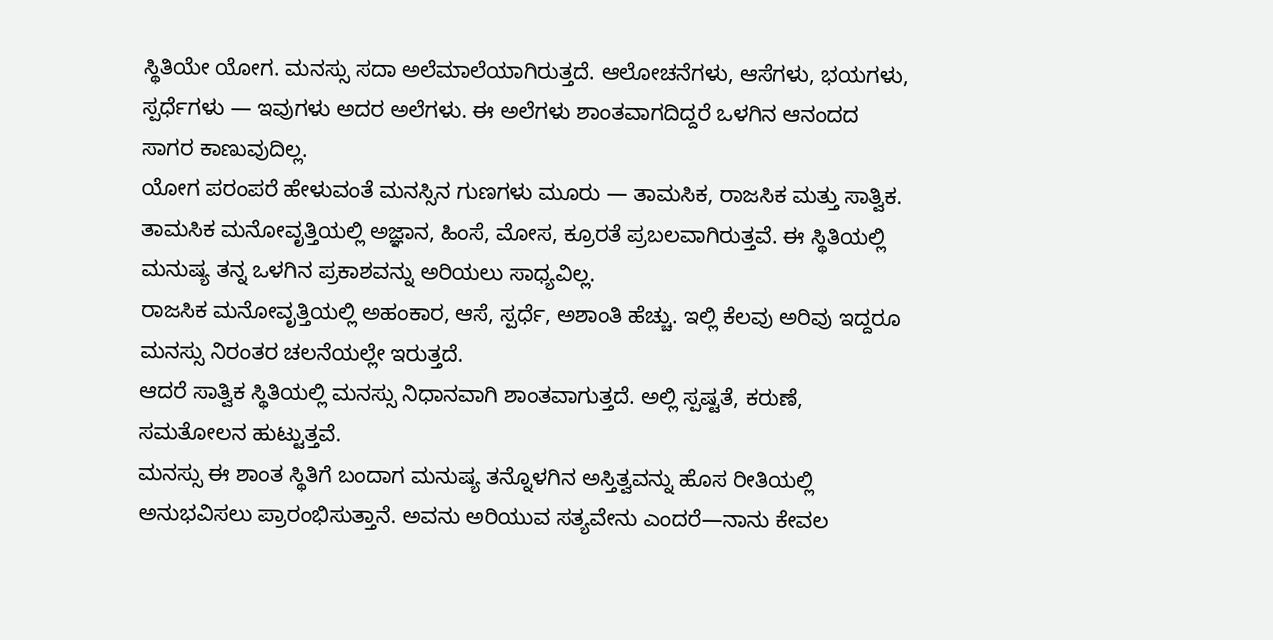ಸ್ಥಿತಿಯೇ ಯೋಗ. ಮನಸ್ಸು ಸದಾ ಅಲೆಮಾಲೆಯಾಗಿರುತ್ತದೆ. ಆಲೋಚನೆಗಳು, ಆಸೆಗಳು, ಭಯಗಳು, ಸ್ಪರ್ಧೆಗಳು — ಇವುಗಳು ಅದರ ಅಲೆಗಳು. ಈ ಅಲೆಗಳು ಶಾಂತವಾಗದಿದ್ದರೆ ಒಳಗಿನ ಆನಂದದ ಸಾಗರ ಕಾಣುವುದಿಲ್ಲ.
ಯೋಗ ಪರಂಪರೆ ಹೇಳುವಂತೆ ಮನಸ್ಸಿನ ಗುಣಗಳು ಮೂರು — ತಾಮಸಿಕ, ರಾಜಸಿಕ ಮತ್ತು ಸಾತ್ವಿಕ.
ತಾಮಸಿಕ ಮನೋವೃತ್ತಿಯಲ್ಲಿ ಅಜ್ಞಾನ, ಹಿಂಸೆ, ಮೋಸ, ಕ್ರೂರತೆ ಪ್ರಬಲವಾಗಿರುತ್ತವೆ. ಈ ಸ್ಥಿತಿಯಲ್ಲಿ ಮನುಷ್ಯ ತನ್ನ ಒಳಗಿನ ಪ್ರಕಾಶವನ್ನು ಅರಿಯಲು ಸಾಧ್ಯವಿಲ್ಲ.
ರಾಜಸಿಕ ಮನೋವೃತ್ತಿಯಲ್ಲಿ ಅಹಂಕಾರ, ಆಸೆ, ಸ್ಪರ್ಧೆ, ಅಶಾಂತಿ ಹೆಚ್ಚು. ಇಲ್ಲಿ ಕೆಲವು ಅರಿವು ಇದ್ದರೂ ಮನಸ್ಸು ನಿರಂತರ ಚಲನೆಯಲ್ಲೇ ಇರುತ್ತದೆ.
ಆದರೆ ಸಾತ್ವಿಕ ಸ್ಥಿತಿಯಲ್ಲಿ ಮನಸ್ಸು ನಿಧಾನವಾಗಿ ಶಾಂತವಾಗುತ್ತದೆ. ಅಲ್ಲಿ ಸ್ಪಷ್ಟತೆ, ಕರುಣೆ, ಸಮತೋಲನ ಹುಟ್ಟುತ್ತವೆ.
ಮನಸ್ಸು ಈ ಶಾಂತ ಸ್ಥಿತಿಗೆ ಬಂದಾಗ ಮನುಷ್ಯ ತನ್ನೊಳಗಿನ ಅಸ್ತಿತ್ವವನ್ನು ಹೊಸ ರೀತಿಯಲ್ಲಿ ಅನುಭವಿಸಲು ಪ್ರಾರಂಭಿಸುತ್ತಾನೆ. ಅವನು ಅರಿಯುವ ಸತ್ಯವೇನು ಎಂದರೆ—ನಾನು ಕೇವಲ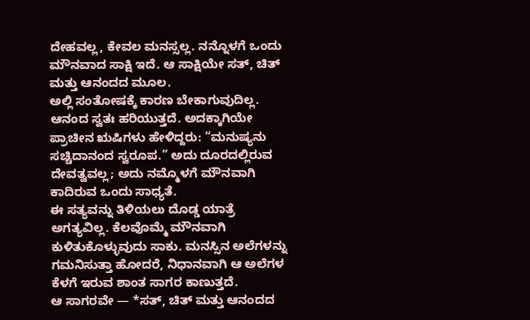ದೇಹವಲ್ಲ, ಕೇವಲ ಮನಸ್ಸಲ್ಲ. ನನ್ನೊಳಗೆ ಒಂದು ಮೌನವಾದ ಸಾಕ್ಷಿ ಇದೆ. ಆ ಸಾಕ್ಷಿಯೇ ಸತ್, ಚಿತ್ ಮತ್ತು ಆನಂದದ ಮೂಲ.
ಅಲ್ಲಿ ಸಂತೋಷಕ್ಕೆ ಕಾರಣ ಬೇಕಾಗುವುದಿಲ್ಲ. ಆನಂದ ಸ್ವತಃ ಹರಿಯುತ್ತದೆ. ಅದಕ್ಕಾಗಿಯೇ ಪ್ರಾಚೀನ ಋಷಿಗಳು ಹೇಳಿದ್ದರು: “ಮನುಷ್ಯನು ಸಚ್ಚಿದಾನಂದ ಸ್ವರೂಪ.” ಅದು ದೂರದಲ್ಲಿರುವ ದೇವತ್ವವಲ್ಲ; ಅದು ನಮ್ಮೊಳಗೆ ಮೌನವಾಗಿ ಕಾದಿರುವ ಒಂದು ಸಾಧ್ಯತೆ.
ಈ ಸತ್ಯವನ್ನು ತಿಳಿಯಲು ದೊಡ್ಡ ಯಾತ್ರೆ ಅಗತ್ಯವಿಲ್ಲ. ಕೆಲವೊಮ್ಮೆ ಮೌನವಾಗಿ ಕುಳಿತುಕೊಳ್ಳುವುದು ಸಾಕು. ಮನಸ್ಸಿನ ಅಲೆಗಳನ್ನು ಗಮನಿಸುತ್ತಾ ಹೋದರೆ, ನಿಧಾನವಾಗಿ ಆ ಅಲೆಗಳ ಕೆಳಗೆ ಇರುವ ಶಾಂತ ಸಾಗರ ಕಾಣುತ್ತದೆ.
ಆ ಸಾಗರವೇ — *ಸತ್, ಚಿತ್ ಮತ್ತು ಆನಂದದ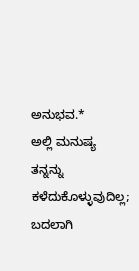ಅನುಭವ.*
ಅಲ್ಲಿ ಮನುಷ್ಯ ತನ್ನನ್ನು ಕಳೆದುಕೊಳ್ಳುವುದಿಲ್ಲ; ಬದಲಾಗಿ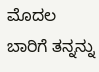ಮೊದಲ ಬಾರಿಗೆ ತನ್ನನ್ನು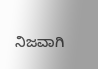ನಿಜವಾಗಿ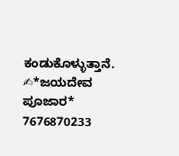ಕಂಡುಕೊಳ್ಳುತ್ತಾನೆ.
✍*ಜಯದೇವ ಪೂಜಾರ*
7676870233